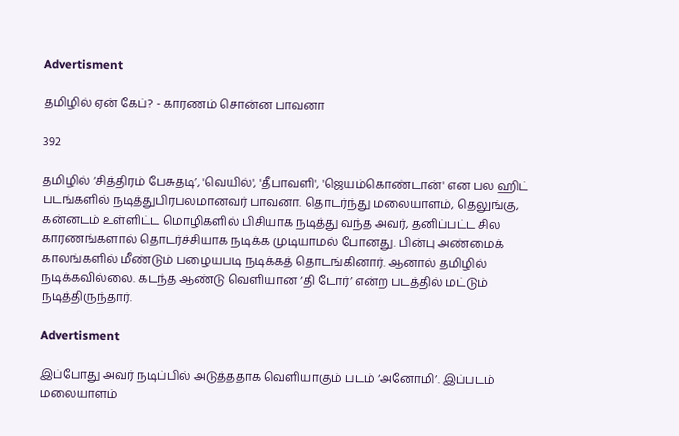Advertisment

தமிழில் ஏன் கேப்? - காரணம் சொன்ன பாவனா

392

தமிழில் ‘சித்திரம் பேசுதடி’, 'வெயில்', 'தீபாவளி', 'ஜெயம்கொண்டான்' என பல ஹிட் படங்களில் நடித்துபிரபலமானவர் பாவனா. தொடர்ந்து மலையாளம், தெலுங்கு, கன்னடம் உள்ளிட்ட மொழிகளில் பிசியாக நடித்து வந்த அவர், தனிப்பட்ட சில காரணங்களால் தொடர்ச்சியாக நடிக்க முடியாமல் போனது. பின்பு அண்மைக் காலங்களில் மீண்டும் பழையபடி நடிக்கத் தொடங்கினார். ஆனால் தமிழில் நடிக்கவில்லை. கடந்த ஆண்டு வெளியான ‘தி டோர்’ என்ற படத்தில் மட்டும் நடித்திருந்தார்.

Advertisment

இப்போது அவர் நடிப்பில் அடுத்ததாக வெளியாகும் படம் ‘அனோமி’. இப்படம் மலையாளம்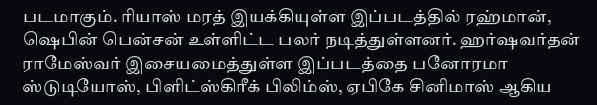படமாகும். ரியாஸ் மரத் இயக்கியுள்ள இப்படத்தில் ரஹ்மான், ஷெபின் பென்சன் உள்ளிட்ட பலர் நடித்துள்ளனர். ஹர்ஷவர்தன் ராமேஸ்வர் இசையமைத்துள்ள இப்படத்தை பனோரமா ஸ்டுடியோஸ், பிளிட்ஸ்கிரீக் பிலிம்ஸ், ஏபிகே சினிமாஸ் ஆகிய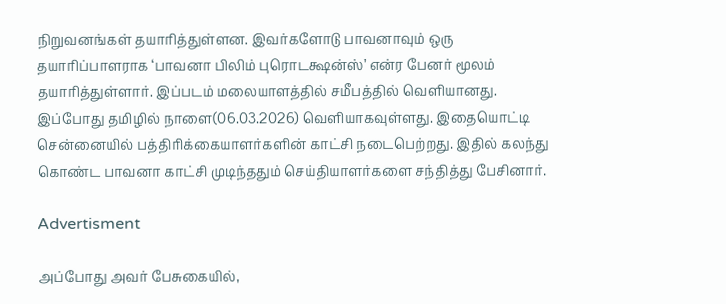நிறுவனங்கள் தயாரித்துள்ளன. இவர்களோடு பாவனாவும் ஒரு தயாரிப்பாளராக ‘பாவனா பிலிம் புரொடக்ஷன்ஸ்’ என்ர பேனர் மூலம் தயாரித்துள்ளார். இப்படம் மலையாளத்தில் சமீபத்தில் வெளியானது. இப்போது தமிழில் நாளை(06.03.2026) வெளியாகவுள்ளது. இதையொட்டி சென்னையில் பத்திரிக்கையாளர்களின் காட்சி நடைபெற்றது. இதில் கலந்து கொண்ட பாவனா காட்சி முடிந்ததும் செய்தியாளர்களை சந்தித்து பேசினார்.

Advertisment

அப்போது அவர் பேசுகையில்,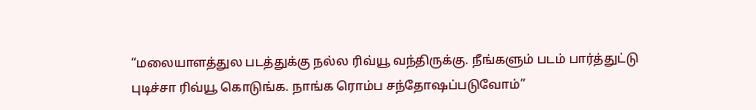“மலையாளத்துல படத்துக்கு நல்ல ரிவ்யூ வந்திருக்கு. நீங்களும் படம் பார்த்துட்டு புடிச்சா ரிவ்யூ கொடுங்க. நாங்க ரொம்ப சந்தோஷப்படுவோம்”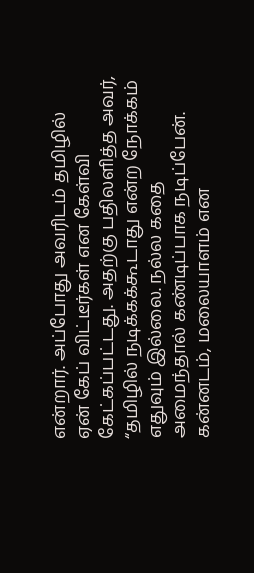என்றார். அப்போது அவரிடம் தமிழில் ஏன் கேப் விட்டீர்கள் என கேள்வி கேட்கப்பட்டது. அதற்கு பதிலளித்த அவர், “தமிழில் நடிக்கக்கூடாது என்ற நோக்கம் எதுவும் இல்லை. நல்ல கதை அமைந்தால் கண்டிப்பாக நடிப்பேன். கன்னடம், மலையாளம் என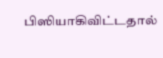பிஸியாகிவிட்டதால்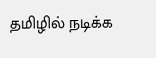தமிழில் நடிக்க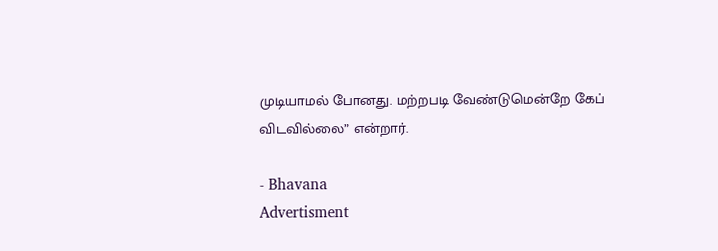முடியாமல் போனது. மற்றபடி வேண்டுமென்றே கேப் விடவில்லை” என்றார்.

- Bhavana
Advertisment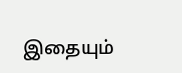இதையும்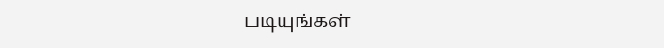படியுங்கள்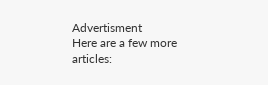Advertisment
Here are a few more articles: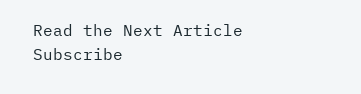Read the Next Article
Subscribe